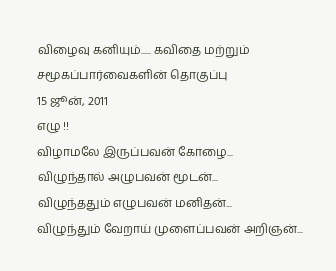விழைவு கனியும்..... கவிதை மற்றும் சமூகப்பார்வைகளின் தொகுப்பு
15 ஜூன், 2011
எழு !!
விழாமலே இருப்பவன் கோழை...
விழுந்தால் அழுபவன் மூடன்...
விழுந்ததும் எழுபவன் மனிதன்...
விழுந்தும் வேறாய் முளைப்பவன் அறிஞன்...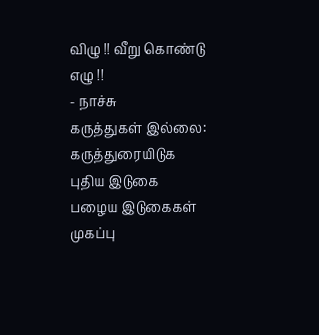விழு !! வீறு கொண்டு எழு !!
- நாச்சு
கருத்துகள் இல்லை:
கருத்துரையிடுக
புதிய இடுகை
பழைய இடுகைகள்
முகப்பு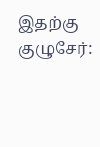இதற்கு குழுசேர்: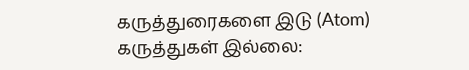கருத்துரைகளை இடு (Atom)
கருத்துகள் இல்லை: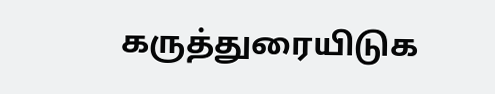கருத்துரையிடுக